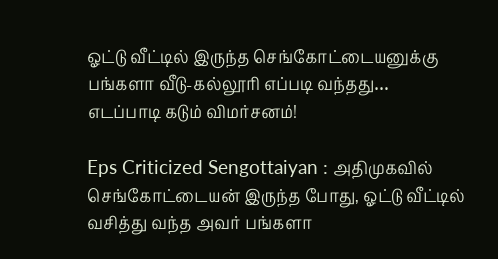ஓட்டு வீட்டில் இருந்த செங்கோட்டையனுக்கு பங்களா வீடு-கல்லூரி எப்படி வந்தது… எடப்பாடி கடும் விமர்சனம்!

Eps Criticized Sengottaiyan : அதிமுகவில் செங்கோட்டையன் இருந்த போது, ஓட்டு வீட்டில் வசித்து வந்த அவர் பங்களா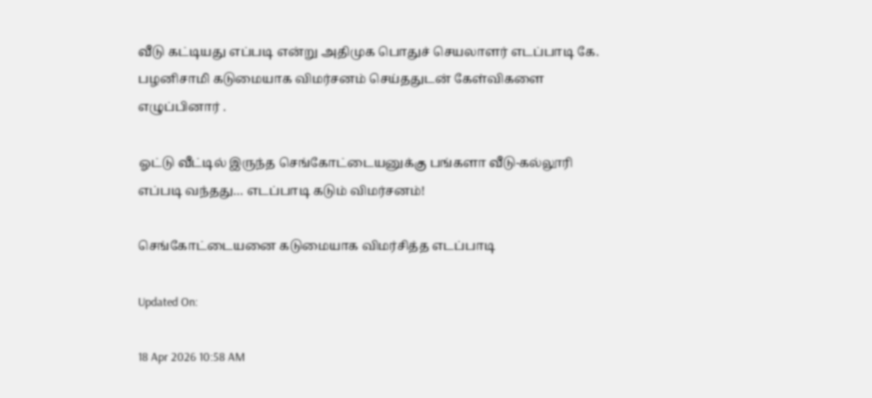வீடு கட்டியது எப்படி என்று அதிமுக பொதுச் செயலாளர் எடப்பாடி கே. பழனிசாமி கடுமையாக விமர்சனம் செய்ததுடன் கேள்விகளை எழுப்பினார் .

ஓட்டு வீட்டில் இருந்த செங்கோட்டையனுக்கு பங்களா வீடு-கல்லூரி எப்படி வந்தது… எடப்பாடி கடும் விமர்சனம்!

செங்கோட்டையனை கடுமையாக விமர்சித்த எடப்பாடி

Updated On:

18 Apr 2026 10:58 AM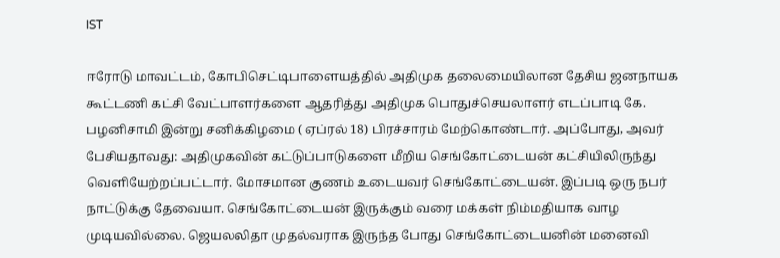IST

ஈரோடு மாவட்டம், கோபிசெட்டிபாளையத்தில் அதிமுக தலைமையிலான தேசிய ஜனநாயக கூட்டணி கட்சி வேட்பாளர்களை ஆதரித்து அதிமுக பொதுச்செயலாளர் எடப்பாடி கே. பழனிசாமி இன்று சனிக்கிழமை ( ஏப்ரல் 18) பிரச்சாரம் மேற்கொண்டார். அப்போது, அவர் பேசியதாவது: அதிமுகவின் கட்டுப்பாடுகளை மீறிய செங்கோட்டையன் கட்சியிலிருந்து வெளியேற்றப்பட்டார். மோசமான குணம் உடையவர் செங்கோட்டையன். இப்படி ஒரு நபர் நாட்டுக்கு தேவையா. செங்கோட்டையன் இருக்கும் வரை மக்கள் நிம்மதியாக வாழ முடியவில்லை. ஜெயலலிதா முதல்வராக இருந்த போது செங்கோட்டையனின் மனைவி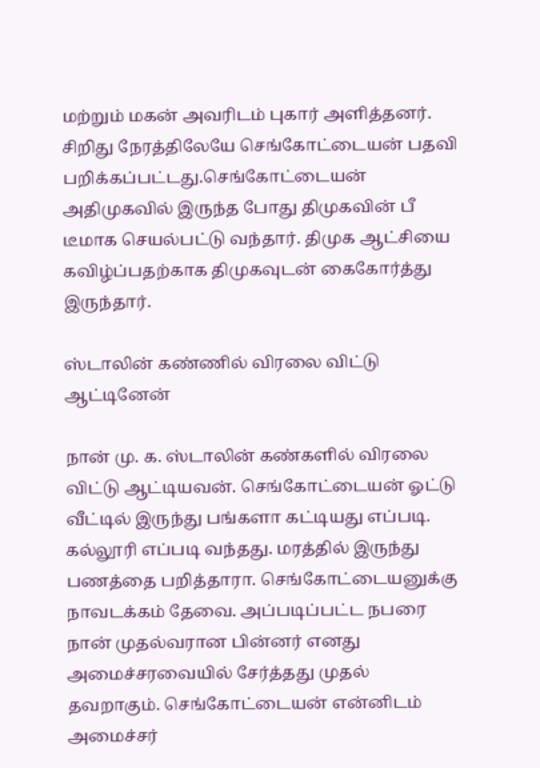மற்றும் மகன் அவரிடம் புகார் அளித்தனர். சிறிது நேரத்திலேயே செங்கோட்டையன் பதவி பறிக்கப்பட்டது.செங்கோட்டையன் அதிமுகவில் இருந்த போது திமுகவின் பீ டீமாக செயல்பட்டு வந்தார். திமுக ஆட்சியை கவிழ்ப்பதற்காக திமுகவுடன் கைகோர்த்து இருந்தார்.

ஸ்டாலின் கண்ணில் விரலை விட்டு ஆட்டினேன்

நான் மு. க. ஸ்டாலின் கண்களில் விரலை விட்டு ஆட்டியவன். செங்கோட்டையன் ஓட்டு வீட்டில் இருந்து பங்களா கட்டியது எப்படி. கல்லூரி எப்படி வந்தது. மரத்தில் இருந்து பணத்தை பறித்தாரா. செங்கோட்டையனுக்கு நாவடக்கம் தேவை. அப்படிப்பட்ட நபரை நான் முதல்வரான பின்னர் எனது அமைச்சரவையில் சேர்த்தது முதல் தவறாகும். செங்கோட்டையன் என்னிடம் அமைச்சர்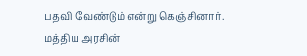பதவி வேண்டும் என்று கெஞ்சினார். மத்திய அரசின்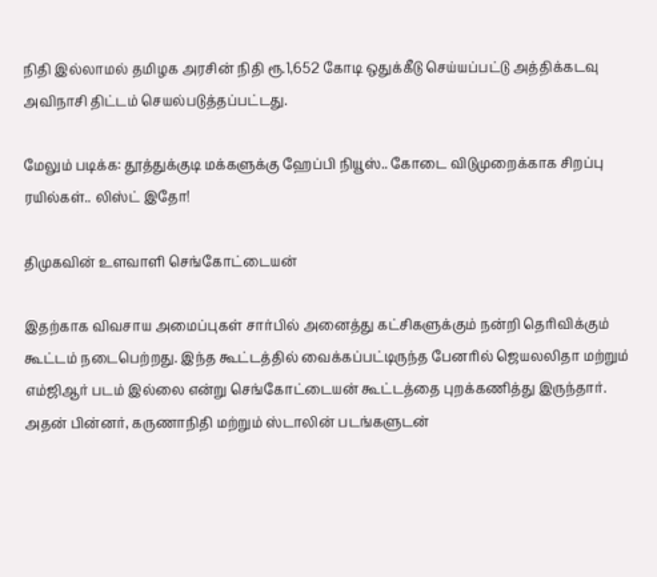நிதி இல்லாமல் தமிழக அரசின் நிதி ரூ.1,652 கோடி ஒதுக்கீடு செய்யப்பட்டு அத்திக்கடவு அவிநாசி திட்டம் செயல்படுத்தப்பட்டது.

மேலும் படிக்க: தூத்துக்குடி மக்களுக்கு ஹேப்பி நியூஸ்.. கோடை விடுமுறைக்காக சிறப்பு ரயில்கள்.. லிஸ்ட் இதோ!

திமுகவின் உளவாளி செங்கோட்டையன்

இதற்காக விவசாய அமைப்புகள் சார்பில் அனைத்து கட்சிகளுக்கும் நன்றி தெரிவிக்கும் கூட்டம் நடைபெற்றது. இந்த கூட்டத்தில் வைக்கப்பட்டிருந்த பேனரில் ஜெயலலிதா மற்றும் எம்ஜிஆர் படம் இல்லை என்று செங்கோட்டையன் கூட்டத்தை புறக்கணித்து இருந்தார். அதன் பின்னர், கருணாநிதி மற்றும் ஸ்டாலின் படங்களுடன்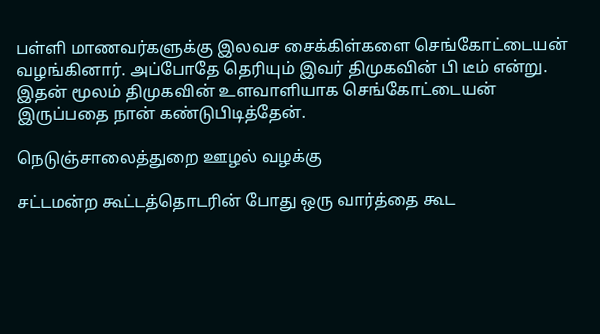பள்ளி மாணவர்களுக்கு இலவச சைக்கிள்களை செங்கோட்டையன் வழங்கினார். அப்போதே தெரியும் இவர் திமுகவின் பி டீம் என்று. இதன் மூலம் திமுகவின் உளவாளியாக செங்கோட்டையன் இருப்பதை நான் கண்டுபிடித்தேன்.

நெடுஞ்சாலைத்துறை ஊழல் வழக்கு

சட்டமன்ற கூட்டத்தொடரின் போது ஒரு வார்த்தை கூட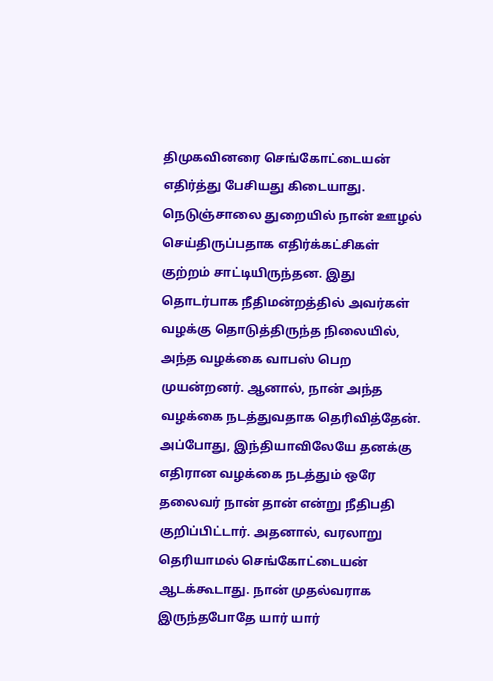திமுகவினரை செங்கோட்டையன் எதிர்த்து பேசியது கிடையாது. நெடுஞ்சாலை துறையில் நான் ஊழல் செய்திருப்பதாக எதிர்க்கட்சிகள் குற்றம் சாட்டியிருந்தன. இது தொடர்பாக நீதிமன்றத்தில் அவர்கள் வழக்கு தொடுத்திருந்த நிலையில், அந்த வழக்கை வாபஸ் பெற முயன்றனர். ஆனால், நான் அந்த வழக்கை நடத்துவதாக தெரிவித்தேன். அப்போது, இந்தியாவிலேயே தனக்கு எதிரான வழக்கை நடத்தும் ஒரே தலைவர் நான் தான் என்று நீதிபதி குறிப்பிட்டார். அதனால், வரலாறு தெரியாமல் செங்கோட்டையன் ஆடக்கூடாது. நான் முதல்வராக இருந்தபோதே யார் யார்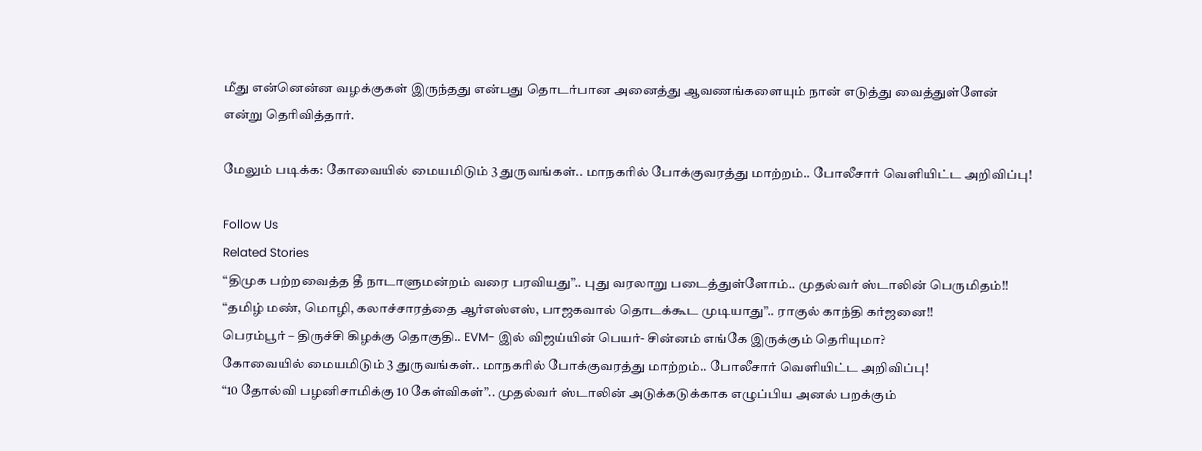மீது என்னென்ன வழக்குகள் இருந்தது என்பது தொடர்பான அனைத்து ஆவணங்களையும் நான் எடுத்து வைத்துள்ளேன் என்று தெரிவித்தார்.

மேலும் படிக்க: கோவையில் மையமிடும் 3 துருவங்கள்.. மாநகரில் போக்குவரத்து மாற்றம்.. போலீசார் வெளியிட்ட அறிவிப்பு!

Follow Us
Related Stories
“திமுக பற்றவைத்த தீ நாடாளுமன்றம் வரை பரவியது”.. புது வரலாறு படைத்துள்ளோம்.. முதல்வர் ஸ்டாலின் பெருமிதம்!!
“தமிழ் மண், மொழி, கலாச்சாரத்தை ஆர்எஸ்எஸ், பாஜகவால் தொடக்கூட முடியாது”.. ராகுல் காந்தி கர்ஜனை!!
பெரம்பூர் – திருச்சி கிழக்கு தொகுதி.. EVM- இல் விஜய்யின் பெயர்- சின்னம் எங்கே இருக்கும் தெரியுமா?
கோவையில் மையமிடும் 3 துருவங்கள்.. மாநகரில் போக்குவரத்து மாற்றம்.. போலீசார் வெளியிட்ட அறிவிப்பு!
“10 தோல்வி பழனிசாமிக்கு 10 கேள்விகள்”.. முதல்வர் ஸ்டாலின் அடுக்கடுக்காக எழுப்பிய அனல் பறக்கும்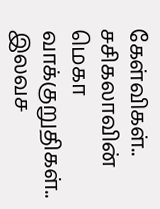கேள்விகள்..
சசிகலாவின் மெகா வாக்குறுதிகள்.. இலவச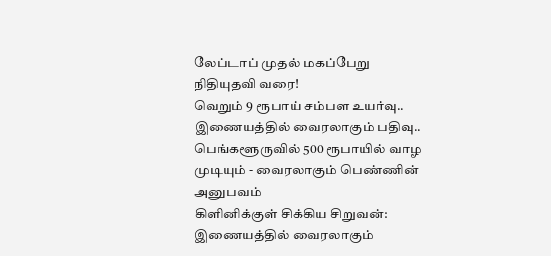லேப்டாப் முதல் மகப்பேறு நிதியுதவி வரை!
வெறும் 9 ரூபாய் சம்பள உயர்வு.. இணையத்தில் வைரலாகும் பதிவு..
பெங்களூருவில் 500 ரூபாயில் வாழ முடியும் - வைரலாகும் பெண்ணின் அனுபவம்
கிளினிக்குள் சிக்கிய சிறுவன்: இணையத்தில் வைரலாகும்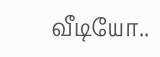வீடியோ..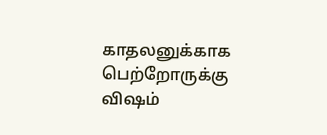காதலனுக்காக பெற்றோருக்கு விஷம்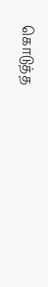கொடுத்த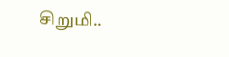சிறுமி..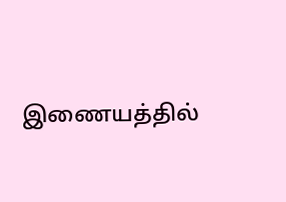இணையத்தில்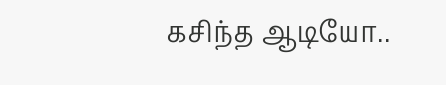கசிந்த ஆடியோ..